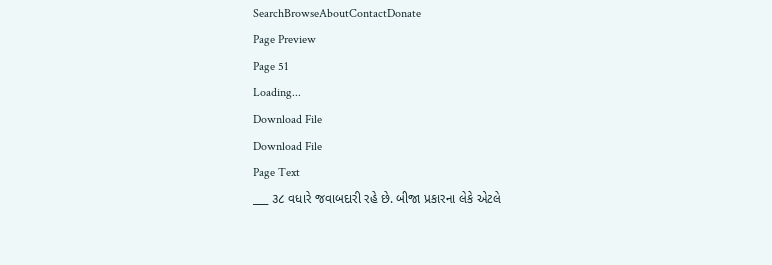SearchBrowseAboutContactDonate
Page Preview
Page 51
Loading...
Download File
Download File
Page Text
___ ૩૮ વધારે જવાબદારી રહે છે. બીજા પ્રકારના લેકે એટલે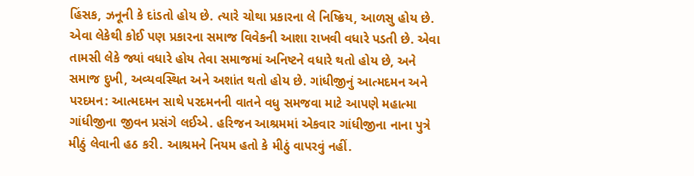હિંસક, ઝનૂની કે દાંડતો હોય છે. ત્યારે ચોથા પ્રકારના લે નિષ્ક્રિય, આળસુ હોય છે. એવા લેકેથી કોઈ પણ પ્રકારના સમાજ વિવેકની આશા રાખવી વધારે પડતી છે. એવા તામસી લેકે જ્યાં વધારે હોય તેવા સમાજમાં અનિષ્ટને વધારે થતો હોય છે, અને સમાજ દુખી, અવ્યવસ્થિત અને અશાંત થતો હોય છે. ગાંધીજીનું આત્મદમન અને પરદમન: આત્મદમન સાથે પરદમનની વાતને વધુ સમજવા માટે આપણે મહાત્મા ગાંધીજીના જીવન પ્રસંગે લઈએ. હરિજન આશ્રમમાં એકવાર ગાંધીજીના નાના પુત્રે મીઠું લેવાની હઠ કરી. આશ્રમને નિયમ હતો કે મીઠું વાપરવું નહીં.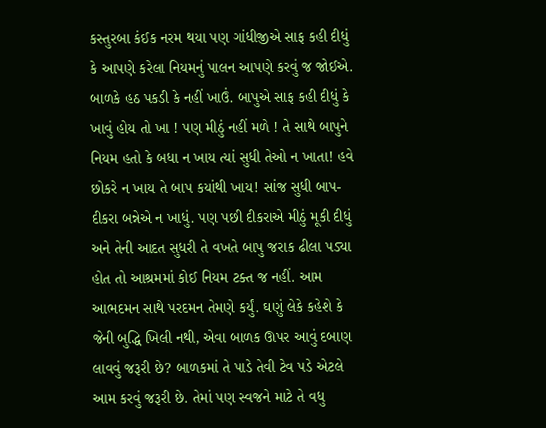કસ્તુરબા કંઈક નરમ થયા પણ ગાંધીજીએ સાફ કહી દીધું કે આપણે કરેલા નિયમનું પાલન આપણે કરવું જ જોઈએ. બાળકે હઠ પકડી કે નહીં ખાઉં. બાપુએ સાફ કહી દીધું કે ખાવું હોય તો ખા ! પણ મીઠું નહીં મળે ! તે સાથે બાપુને નિયમ હતો કે બધા ન ખાય ત્યાં સુધી તેઓ ન ખાતા! હવે છોકરે ન ખાય તે બાપ કયાંથી ખાય! સાંજ સુધી બાપ-દીકરા બન્નેએ ન ખાધું. પણ પછી દીકરાએ મીઠું મૂકી દીધું અને તેની આદત સુધરી તે વખતે બાપુ જરાક ઢીલા પડ્યા હોત તો આશ્રમમાં કોઈ નિયમ ટક્ત જ નહીં. આમ આભદમન સાથે પરદમન તેમણે કર્યું. ઘણું લેકે કહેશે કે જેની બુદ્ધિ ખિલી નથી, એવા બાળક ઊપર આવું દબાણ લાવવું જરૂરી છે? બાળકમાં તે પાડે તેવી ટેવ પડે એટલે આમ કરવું જરૂરી છે. તેમાં પણ સ્વજને માટે તે વધુ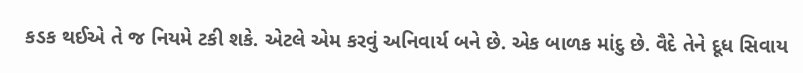કડક થઈએ તે જ નિયમે ટકી શકે. એટલે એમ કરવું અનિવાર્ય બને છે. એક બાળક માંદુ છે. વૈદે તેને દૂધ સિવાય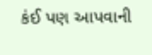કંઈ પણ આપવાની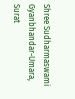Shree Sudharmaswami Gyanbhandar-Umara, Surat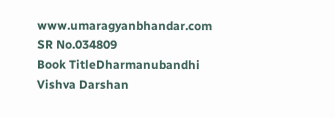www.umaragyanbhandar.com
SR No.034809
Book TitleDharmanubandhi Vishva Darshan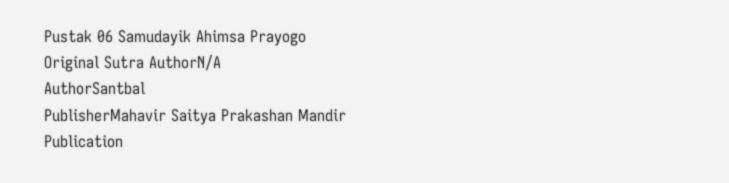Pustak 06 Samudayik Ahimsa Prayogo
Original Sutra AuthorN/A
AuthorSantbal
PublisherMahavir Saitya Prakashan Mandir
Publication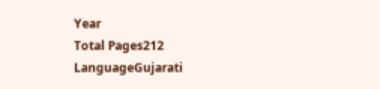Year
Total Pages212
LanguageGujarati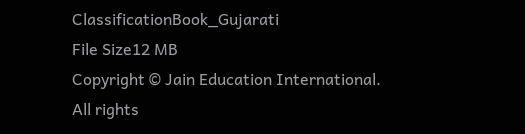ClassificationBook_Gujarati
File Size12 MB
Copyright © Jain Education International. All rights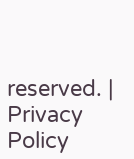reserved. | Privacy Policy